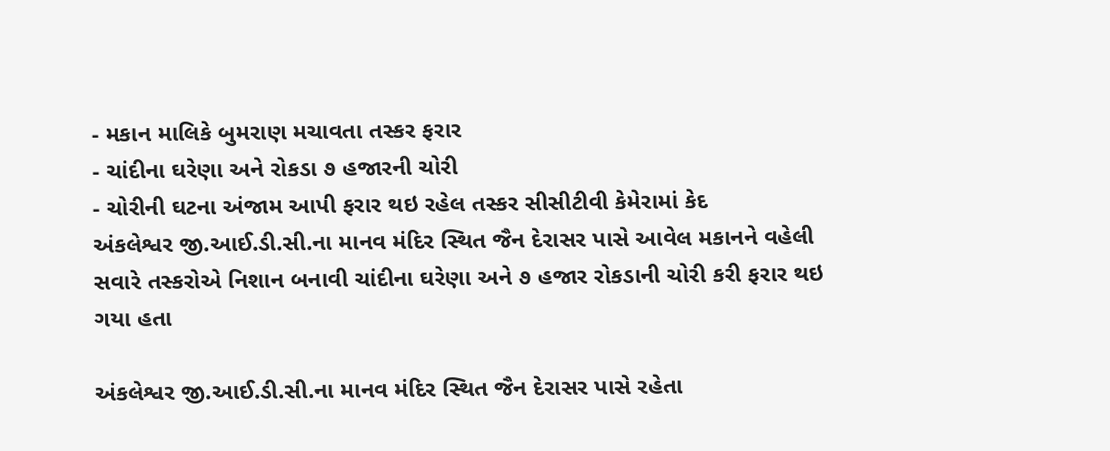- મકાન માલિકે બુમરાણ મચાવતા તસ્કર ફરાર
- ચાંદીના ઘરેણા અને રોકડા ૭ હજારની ચોરી
- ચોરીની ઘટના અંજામ આપી ફરાર થઇ રહેલ તસ્કર સીસીટીવી કેમેરામાં કેદ
અંકલેશ્વર જી.આઈ.ડી.સી.ના માનવ મંદિર સ્થિત જૈન દેરાસર પાસે આવેલ મકાનને વહેલી સવારે તસ્કરોએ નિશાન બનાવી ચાંદીના ઘરેણા અને ૭ હજાર રોકડાની ચોરી કરી ફરાર થઇ ગયા હતા

અંકલેશ્વર જી.આઈ.ડી.સી.ના માનવ મંદિર સ્થિત જૈન દેરાસર પાસે રહેતા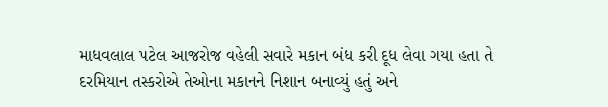માધવલાલ પટેલ આજરોજ વહેલી સવારે મકાન બંધ કરી દૂધ લેવા ગયા હતા તે દરમિયાન તસ્કરોએ તેઓના મકાનને નિશાન બનાવ્યું હતું અને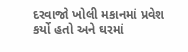દરવાજો ખોલી મકાનમાં પ્રવેશ કર્યો હતો અને ઘરમાં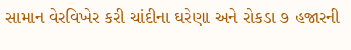સામાન વેરવિખેર કરી ચાંદીના ઘરેણા અને રોકડા ૭ હજારની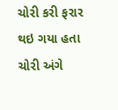ચોરી કરી ફરાર થઇ ગયા હતા ચોરી અંગે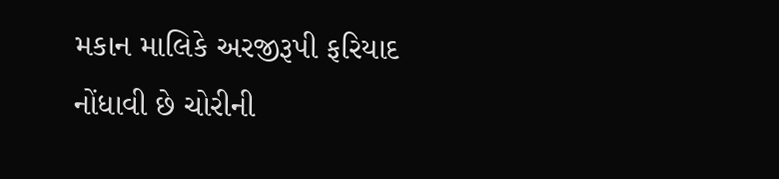મકાન માલિકે અરજીરૂપી ફરિયાદ નોંધાવી છે ચોરીની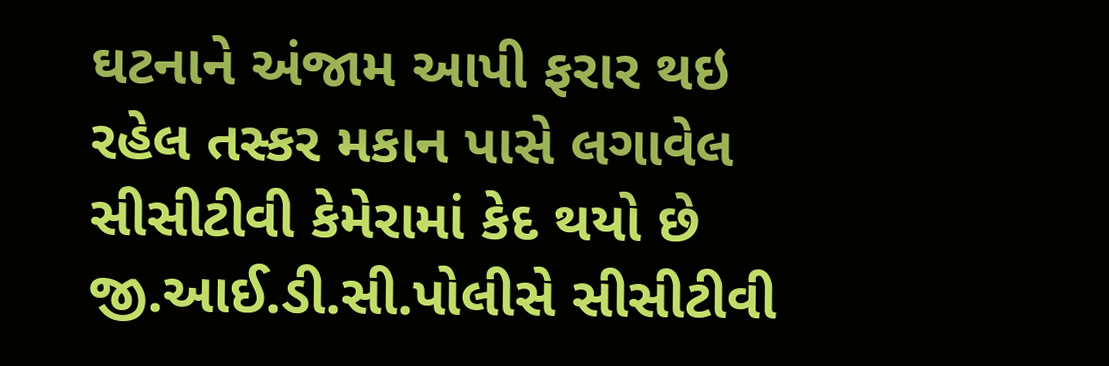ઘટનાને અંજામ આપી ફરાર થઇ રહેલ તસ્કર મકાન પાસે લગાવેલ સીસીટીવી કેમેરામાં કેદ થયો છે જી.આઈ.ડી.સી.પોલીસે સીસીટીવી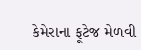કેમેરાના ફૂટેજ મેળવી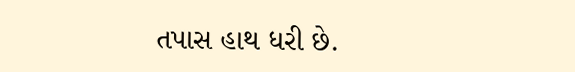તપાસ હાથ ધરી છે.